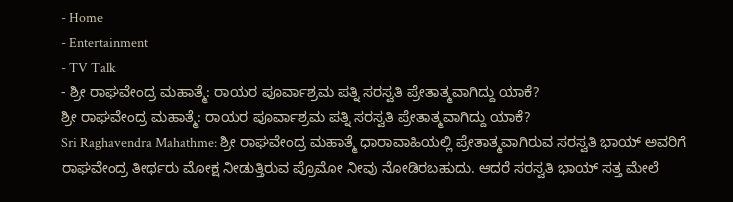- Home
- Entertainment
- TV Talk
- ಶ್ರೀ ರಾಘವೇಂದ್ರ ಮಹಾತ್ಮೆ: ರಾಯರ ಪೂರ್ವಾಶ್ರಮ ಪತ್ನಿ ಸರಸ್ವತಿ ಪ್ರೇತಾತ್ಮವಾಗಿದ್ದು ಯಾಕೆ?
ಶ್ರೀ ರಾಘವೇಂದ್ರ ಮಹಾತ್ಮೆ: ರಾಯರ ಪೂರ್ವಾಶ್ರಮ ಪತ್ನಿ ಸರಸ್ವತಿ ಪ್ರೇತಾತ್ಮವಾಗಿದ್ದು ಯಾಕೆ?
Sri Raghavendra Mahathme: ಶ್ರೀ ರಾಘವೇಂದ್ರ ಮಹಾತ್ಮೆ ಧಾರಾವಾಹಿಯಲ್ಲಿ ಪ್ರೇತಾತ್ಮವಾಗಿರುವ ಸರಸ್ವತಿ ಭಾಯ್ ಅವರಿಗೆ ರಾಘವೇಂದ್ರ ತೀರ್ಥರು ಮೋಕ್ಷ ನೀಡುತ್ತಿರುವ ಪ್ರೊಮೋ ನೀವು ನೋಡಿರಬಹುದು. ಆದರೆ ಸರಸ್ವತಿ ಭಾಯ್ ಸತ್ತ ಮೇಲೆ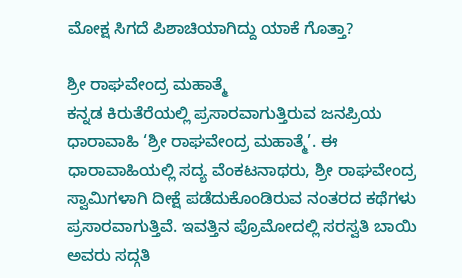ಮೋಕ್ಷ ಸಿಗದೆ ಪಿಶಾಚಿಯಾಗಿದ್ದು ಯಾಕೆ ಗೊತ್ತಾ?

ಶ್ರೀ ರಾಘವೇಂದ್ರ ಮಹಾತ್ಮೆ
ಕನ್ನಡ ಕಿರುತೆರೆಯಲ್ಲಿ ಪ್ರಸಾರವಾಗುತ್ತಿರುವ ಜನಪ್ರಿಯ ಧಾರಾವಾಹಿ ‘ಶ್ರೀ ರಾಘವೇಂದ್ರ ಮಹಾತ್ಮೆ’. ಈ ಧಾರಾವಾಹಿಯಲ್ಲಿ ಸದ್ಯ ವೆಂಕಟನಾಥರು, ಶ್ರೀ ರಾಘವೇಂದ್ರ ಸ್ವಾಮಿಗಳಾಗಿ ದೀಕ್ಷೆ ಪಡೆದುಕೊಂಡಿರುವ ನಂತರದ ಕಥೆಗಳು ಪ್ರಸಾರವಾಗುತ್ತಿವೆ. ಇವತ್ತಿನ ಪ್ರೊಮೋದಲ್ಲಿ ಸರಸ್ವತಿ ಬಾಯಿ ಅವರು ಸದ್ಗತಿ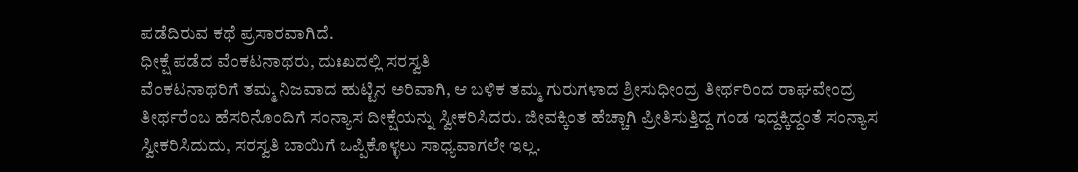ಪಡೆದಿರುವ ಕಥೆ ಪ್ರಸಾರವಾಗಿದೆ.
ಧೀಕ್ಷೆ ಪಡೆದ ವೆಂಕಟನಾಥರು, ದುಃಖದಲ್ಲಿ ಸರಸ್ವತಿ
ವೆಂಕಟನಾಥರಿಗೆ ತಮ್ಮ ನಿಜವಾದ ಹುಟ್ಟಿನ ಅರಿವಾಗಿ, ಆ ಬಳಿಕ ತಮ್ಮ ಗುರುಗಳಾದ ಶ್ರೀಸುಧೀಂದ್ರ ತೀರ್ಥರಿಂದ ರಾಘವೇಂದ್ರ ತೀರ್ಥರೆಂಬ ಹೆಸರಿನೊಂದಿಗೆ ಸಂನ್ಯಾಸ ದೀಕ್ಷೆಯನ್ನು ಸ್ವೀಕರಿಸಿದರು. ಜೀವಕ್ಕಿಂತ ಹೆಚ್ಚಾಗಿ ಪ್ರೀತಿಸುತ್ತಿದ್ದ ಗಂಡ ಇದ್ದಕ್ಕಿದ್ದಂತೆ ಸಂನ್ಯಾಸ ಸ್ವೀಕರಿಸಿದುದು, ಸರಸ್ವತಿ ಬಾಯಿಗೆ ಒಪ್ಪಿಕೊಳ್ಳಲು ಸಾಧ್ಯವಾಗಲೇ ಇಲ್ಲ.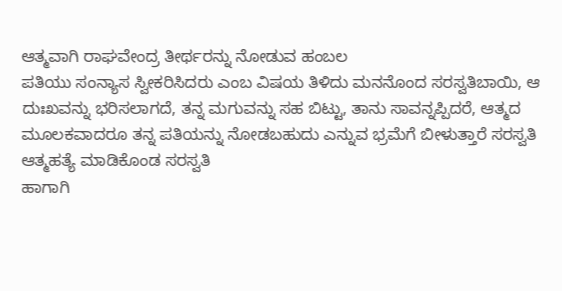ಆತ್ಮವಾಗಿ ರಾಘವೇಂದ್ರ ತೀರ್ಥರನ್ನು ನೋಡುವ ಹಂಬಲ
ಪತಿಯು ಸಂನ್ಯಾಸ ಸ್ವೀಕರಿಸಿದರು ಎಂಬ ವಿಷಯ ತಿಳಿದು ಮನನೊಂದ ಸರಸ್ವತಿಬಾಯಿ, ಆ ದುಃಖವನ್ನು ಭರಿಸಲಾಗದೆ, ತನ್ನ ಮಗುವನ್ನು ಸಹ ಬಿಟ್ಟು, ತಾನು ಸಾವನ್ನಪ್ಪಿದರೆ, ಆತ್ಮದ ಮೂಲಕವಾದರೂ ತನ್ನ ಪತಿಯನ್ನು ನೋಡಬಹುದು ಎನ್ನುವ ಭ್ರಮೆಗೆ ಬೀಳುತ್ತಾರೆ ಸರಸ್ವತಿ
ಆತ್ಮಹತ್ಯೆ ಮಾಡಿಕೊಂಡ ಸರಸ್ವತಿ
ಹಾಗಾಗಿ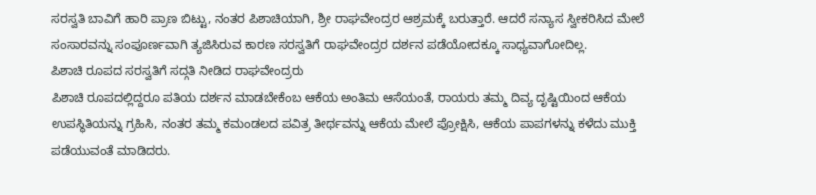ಸರಸ್ವತಿ ಬಾವಿಗೆ ಹಾರಿ ಪ್ರಾಣ ಬಿಟ್ಟು, ನಂತರ ಪಿಶಾಚಿಯಾಗಿ, ಶ್ರೀ ರಾಘವೇಂದ್ರರ ಆಶ್ರಮಕ್ಕೆ ಬರುತ್ತಾರೆ. ಆದರೆ ಸನ್ಯಾಸ ಸ್ವೀಕರಿಸಿದ ಮೇಲೆ ಸಂಸಾರವನ್ನು ಸಂಪೂರ್ಣವಾಗಿ ತ್ಯಜಿಸಿರುವ ಕಾರಣ ಸರಸ್ವತಿಗೆ ರಾಘವೇಂದ್ರರ ದರ್ಶನ ಪಡೆಯೋದಕ್ಕೂ ಸಾಧ್ಯವಾಗೋದಿಲ್ಲ.
ಪಿಶಾಚಿ ರೂಪದ ಸರಸ್ವತಿಗೆ ಸದ್ಗತಿ ನೀಡಿದ ರಾಘವೇಂದ್ರರು
ಪಿಶಾಚಿ ರೂಪದಲ್ಲಿದ್ದರೂ ಪತಿಯ ದರ್ಶನ ಮಾಡಬೇಕೆಂಬ ಆಕೆಯ ಅಂತಿಮ ಆಸೆಯಂತೆ, ರಾಯರು ತಮ್ಮ ದಿವ್ಯ ದೃಷ್ಟಿಯಿಂದ ಆಕೆಯ ಉಪಸ್ಥಿತಿಯನ್ನು ಗ್ರಹಿಸಿ, ನಂತರ ತಮ್ಮ ಕಮಂಡಲದ ಪವಿತ್ರ ತೀರ್ಥವನ್ನು ಆಕೆಯ ಮೇಲೆ ಪ್ರೋಕ್ಷಿಸಿ, ಆಕೆಯ ಪಾಪಗಳನ್ನು ಕಳೆದು ಮುಕ್ತಿ ಪಡೆಯುವಂತೆ ಮಾಡಿದರು.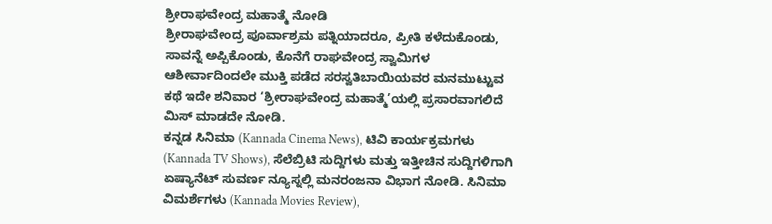ಶ್ರೀರಾಘವೇಂದ್ರ ಮಹಾತ್ಮೆ ನೋಡಿ
ಶ್ರೀರಾಘವೇಂದ್ರ ಪೂರ್ವಾಶ್ರಮ ಪತ್ನಿಯಾದರೂ, ಪ್ರೀತಿ ಕಳೆದುಕೊಂಡು, ಸಾವನ್ನೆ ಅಪ್ಪಿಕೊಂಡು, ಕೊನೆಗೆ ರಾಘವೇಂದ್ರ ಸ್ವಾಮಿಗಳ ಆಶೀರ್ವಾದಿಂದಲೇ ಮುಕ್ತಿ ಪಡೆದ ಸರಸ್ವತಿಬಾಯಿಯವರ ಮನಮುಟ್ಟುವ ಕಥೆ ಇದೇ ಶನಿವಾರ ‘ಶ್ರೀರಾಘವೇಂದ್ರ ಮಹಾತ್ಮೆ’ಯಲ್ಲಿ ಪ್ರಸಾರವಾಗಲಿದೆ ಮಿಸ್ ಮಾಡದೇ ನೋಡಿ.
ಕನ್ನಡ ಸಿನಿಮಾ (Kannada Cinema News), ಟಿವಿ ಕಾರ್ಯಕ್ರಮಗಳು (Kannada TV Shows), ಸೆಲೆಬ್ರಿಟಿ ಸುದ್ದಿಗಳು ಮತ್ತು ಇತ್ತೀಚಿನ ಸುದ್ದಿಗಳಿಗಾಗಿ ಏಷ್ಯಾನೆಟ್ ಸುವರ್ಣ ನ್ಯೂಸ್ನಲ್ಲಿ ಮನರಂಜನಾ ವಿಭಾಗ ನೋಡಿ. ಸಿನಿಮಾ ವಿಮರ್ಶೆಗಳು (Kannada Movies Review),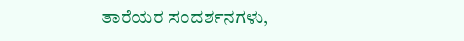ತಾರೆಯರ ಸಂದರ್ಶನಗಳು,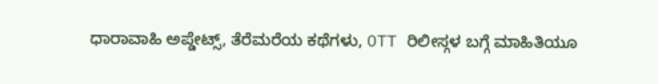ಧಾರಾವಾಹಿ ಅಪ್ಡೇಟ್ಸ್, ತೆರೆಮರೆಯ ಕಥೆಗಳು, OTT ರಿಲೀಸ್ಗಳ ಬಗ್ಗೆ ಮಾಹಿತಿಯೂ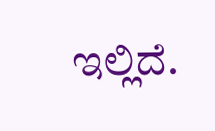ಇಲ್ಲಿದೆ.